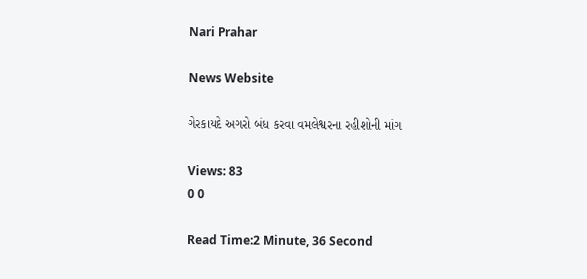Nari Prahar

News Website

ગેરકાયદે અગરો બંધ કરવા વમલેશ્વરના રહીશોની માંગ

Views: 83
0 0

Read Time:2 Minute, 36 Second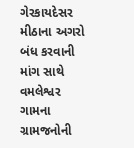ગેરકાયદેસર મીઠાના અગરો બંધ કરવાની માંગ સાથે વમલેશ્વર ગામના ગ્રામજનોની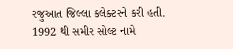રજુઆત જિલ્લા કલેક્ટરને કરી હતી. 1992 થી સમીર સોલ્ટ નામે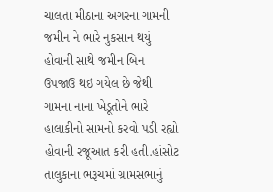ચાલતા મીઠાના અગરના ગામની જમીન ને ભારે નુકસાન થયું હોવાની સાથે જમીન બિન ઉપજાઉ થઇ ગયેલ છે જેથી ગામના નાના ખેડૂતોને ભારે હાલાકીનો સામનો કરવો પડી રહ્યો હોવાની રજૂઆત કરી હતી.હાંસોટ તાલુકાના ભરૂચમાં ગ્રામસભાનું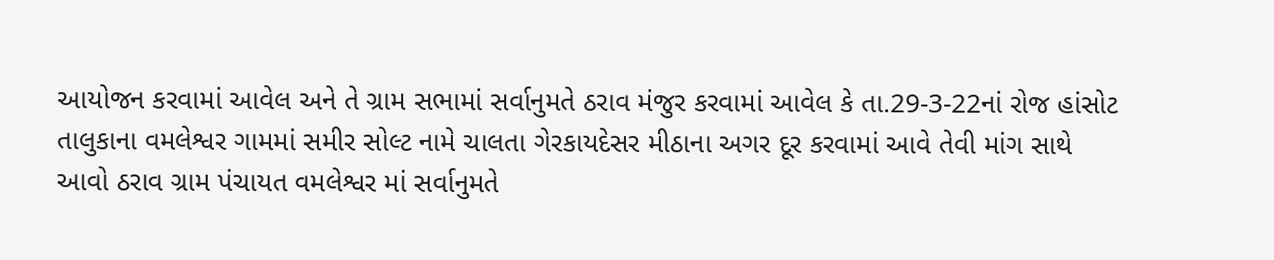આયોજન કરવામાં આવેલ અને તે ગ્રામ સભામાં સર્વાનુમતે ઠરાવ મંજુર કરવામાં આવેલ કે તા.29-3-22નાં રોજ હાંસોટ તાલુકાના વમલેશ્વર ગામમાં સમીર સોલ્ટ નામે ચાલતા ગેરકાયદેસર મીઠાના અગર દૂર કરવામાં આવે તેવી માંગ સાથે આવો ઠરાવ ગ્રામ પંચાયત વમલેશ્વર માં સર્વાનુમતે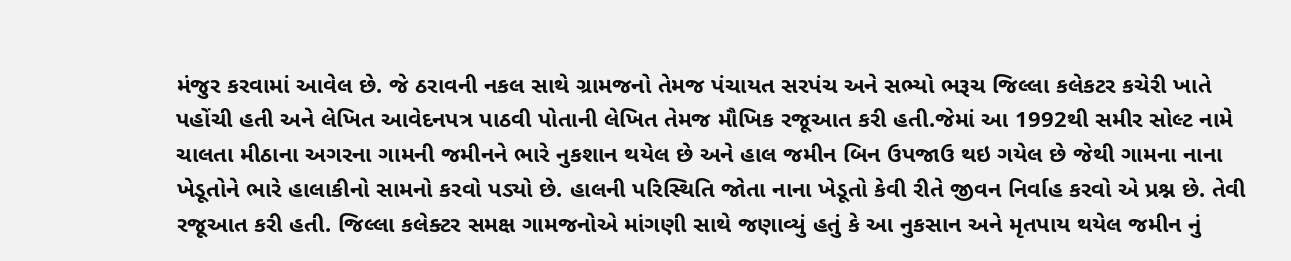મંજુર કરવામાં આવેલ છે. જે ઠરાવની નકલ સાથે ગ્રામજનો તેમજ પંચાયત સરપંચ અને સભ્યો ભરૂચ જિલ્લા કલેકટર કચેરી ખાતે પહોંચી હતી અને લેખિત આવેદનપત્ર પાઠવી પોતાની લેખિત તેમજ મૌખિક રજૂઆત કરી હતી.જેમાં આ 1992થી સમીર સોલ્ટ નામે ચાલતા મીઠાના અગરના ગામની જમીનને ભારે નુકશાન થયેલ છે અને હાલ જમીન બિન ઉપજાઉ થઇ ગયેલ છે જેથી ગામના નાના ખેડૂતોને ભારે હાલાકીનો સામનો કરવો પડ્યો છે. હાલની પરિસ્થિતિ જોતા નાના ખેડૂતો કેવી રીતે જીવન નિર્વાહ કરવો એ પ્રશ્ન છે. તેવી રજૂઆત કરી હતી. જિલ્લા કલેક્ટર સમક્ષ ગામજનોએ માંગણી સાથે જણાવ્યું હતું કે આ નુકસાન અને મૃતપાય થયેલ જમીન નું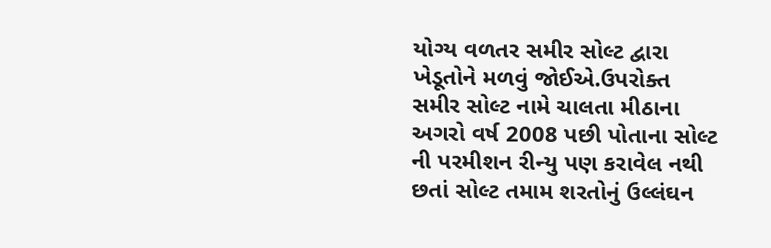યોગ્ય વળતર સમીર સોલ્ટ દ્વારા ખેડૂતોને મળવું જોઈએ.ઉપરોક્ત સમીર સોલ્ટ નામે ચાલતા મીઠાના અગરો વર્ષ 2008 પછી પોતાના સોલ્ટ ની પરમીશન રીન્યુ પણ કરાવેલ નથી છતાં સોલ્ટ તમામ શરતોનું ઉલ્લંઘન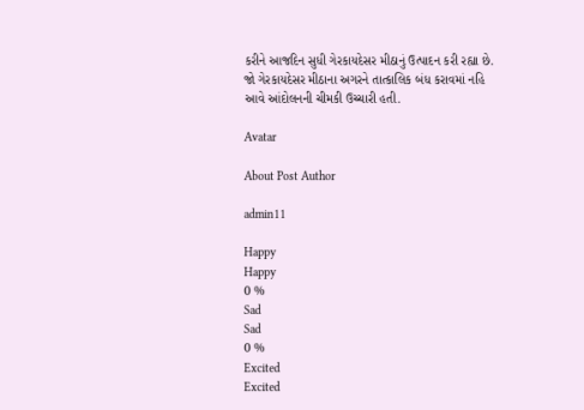કરીને આજદિન સુધી ગેરકાયદેસર મીઠાનું ઉત્પાદન કરી રહ્યા છે. જો ગેરકાયદેસર મીઠાના અગરને તાત્કાલિક બંધ કરાવમાં નહિ આવે આંદોલનની ચીમકી ઉચ્ચારી હતી.

Avatar

About Post Author

admin11

Happy
Happy
0 %
Sad
Sad
0 %
Excited
Excited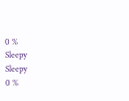0 %
Sleepy
Sleepy
0 %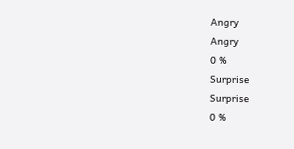Angry
Angry
0 %
Surprise
Surprise
0 %